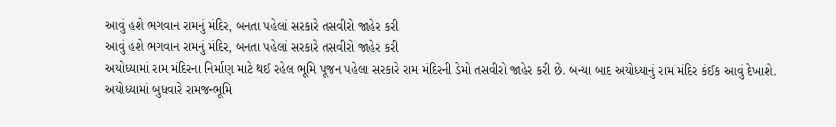આવું હશે ભગવાન રામનું મંદિર, બનતા પહેલાં સરકારે તસવીરો જાહેર કરી
આવું હશે ભગવાન રામનું મંદિર, બનતા પહેલાં સરકારે તસવીરો જાહેર કરી
અયોધ્યામાં રામ મંદિરના નિર્માણ માટે થઈ રહેલ ભૂમિ પૂજન પહેલા સરકારે રામ મંદિરની ડેમો તસવીરો જાહેર કરી છે. બન્યા બાદ અયોધ્યાનું રામ મંદિર કંઈક આવું દેખાશે. અયોધ્યામાં બુધવારે રામજન્ભૂમિ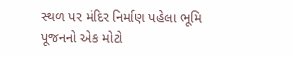સ્થળ પર મંદિર નિર્માણ પહેલા ભૂમિ પૂજનનો એક મોટો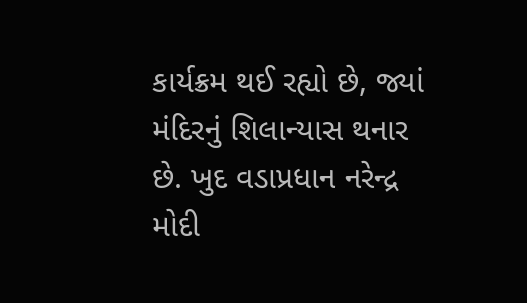કાર્યક્રમ થઈ રહ્યો છે, જ્યાં મંદિરનું શિલાન્યાસ થનાર છે. ખુદ વડાપ્રધાન નરેન્દ્ર મોદી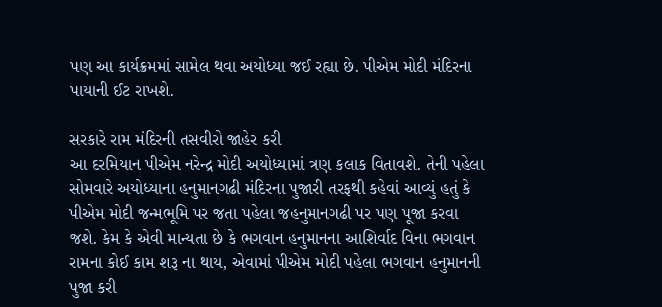પણ આ કાર્યક્રમમાં સામેલ થવા અયોધ્યા જઈ રહ્યા છે. પીએમ મોદી મંદિરના પાયાની ઈટ રાખશે.

સરકારે રામ મંદિરની તસવીરો જાહેર કરી
આ દરમિયાન પીએમ નરેન્દ્ર મોદી અયોધ્યામાં ત્રણ કલાક વિતાવશે. તેની પહેલા સોમવારે અયોધ્યાના હનુમાનગઢી મંદિરના પુજારી તરફથી કહેવાં આવ્યું હતું કે પીએમ મોદી જન્મભૂમિ પર જતા પહેલા જહનુમાનગઢી પર પણ પૂજા કરવા જશે. કેમ કે એવી માન્યતા છે કે ભગવાન હનુમાનના આશિર્વાદ વિના ભગવાન રામના કોઈ કામ શરૂ ના થાય, એવામાં પીએમ મોદી પહેલા ભગવાન હનુમાનની પુજા કરી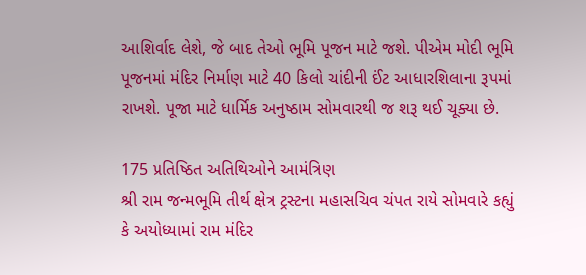આશિર્વાદ લેશે, જે બાદ તેઓ ભૂમિ પૂજન માટે જશે. પીએમ મોદી ભૂમિ પૂજનમાં મંદિર નિર્માણ માટે 40 કિલો ચાંદીની ઈંટ આધારશિલાના રૂપમાં રાખશે. પૂજા માટે ધાર્મિક અનુષ્ઠામ સોમવારથી જ શરૂ થઈ ચૂક્યા છે.

175 પ્રતિષ્ઠિત અતિથિઓને આમંત્રિણ
શ્રી રામ જન્મભૂમિ તીર્થ ક્ષેત્ર ટ્રસ્ટના મહાસચિવ ચંપત રાયે સોમવારે કહ્યું કે અયોધ્યામાં રામ મંદિર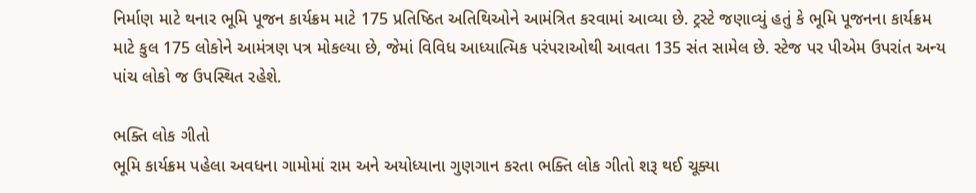નિર્માણ માટે થનાર ભૂમિ પૂજન કાર્યક્રમ માટે 175 પ્રતિષ્ઠિત અતિથિઓને આમંત્રિત કરવામાં આવ્યા છે. ટ્રસ્ટે જણાવ્યું હતું કે ભૂમિ પૂજનના કાર્યક્રમ માટે કુલ 175 લોકોને આમંત્રણ પત્ર મોકલ્યા છે, જેમાં વિવિધ આધ્યાત્મિક પરંપરાઓથી આવતા 135 સંત સામેલ છે. સ્ટેજ પર પીએમ ઉપરાંત અન્ય પાંચ લોકો જ ઉપસ્થિત રહેશે.

ભક્તિ લોક ગીતો
ભૂમિ કાર્યક્રમ પહેલા અવધના ગામોમાં રામ અને અયોધ્યાના ગુણગાન કરતા ભક્તિ લોક ગીતો શરૂ થઈ ચૂક્યા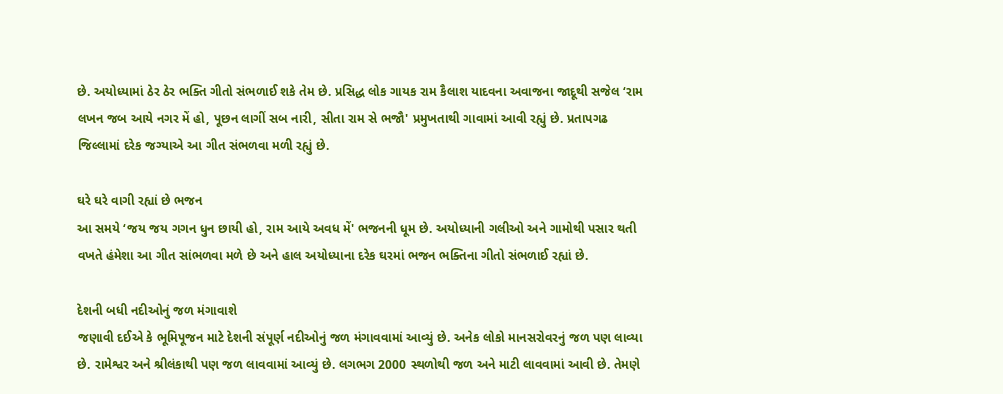છે. અયોધ્યામાં ઠેર ઠેર ભક્તિ ગીતો સંભળાઈ શકે તેમ છે. પ્રસિદ્ધ લોક ગાયક રામ કૈલાશ યાદવના અવાજના જાદૂથી સજેલ ‘રામ લખન જબ આયે નગર મેં હો, પૂછન લાગીં સબ નારી, સીતા રામ સે ભજૌ' પ્રમુખતાથી ગાવામાં આવી રહ્યું છે. પ્રતાપગઢ જિલ્લામાં દરેક જગ્યાએ આ ગીત સંભળવા મળી રહ્યું છે.

ઘરે ઘરે વાગી રહ્યાં છે ભજન
આ સમયે ‘જય જય ગગન ધુન છાયી હો, રામ આયે અવધ મેં' ભજનની ધૂમ છે. અયોધ્યાની ગલીઓ અને ગામોથી પસાર થતી વખતે હંમેશા આ ગીત સાંભળવા મળે છે અને હાલ અયોધ્યાના દરેક ઘરમાં ભજન ભક્તિના ગીતો સંભળાઈ રહ્યાં છે.

દેશની બધી નદીઓનું જળ મંગાવાશે
જણાવી દઈએ કે ભૂમિપૂજન માટે દેશની સંપૂર્ણ નદીઓનું જળ મંગાવવામાં આવ્યું છે. અનેક લોકો માનસરોવરનું જળ પણ લાવ્યા છે. રામેશ્વર અને શ્રીલંકાથી પણ જળ લાવવામાં આવ્યું છે. લગભગ 2000 સ્થળોથી જળ અને માટી લાવવામાં આવી છે. તેમણે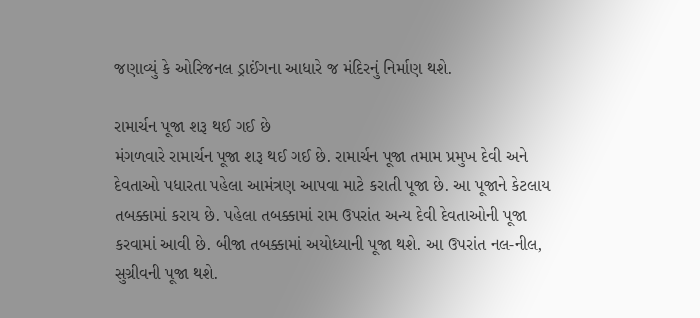જણાવ્યું કે ઓરિજનલ ડ્રાઈંગના આધારે જ મંદિરનું નિર્માણ થશે.

રામાર્ચન પૂજા શરૂ થઈ ગઈ છે
મંગળવારે રામાર્ચન પૂજા શરૂ થઈ ગઈ છે. રામાર્ચન પૂજા તમામ પ્રમુખ દેવી અને દેવતાઓ પધારતા પહેલા આમંત્રણ આપવા માટે કરાતી પૂજા છે. આ પૂજાને કેટલાય તબક્કામાં કરાય છે. પહેલા તબક્કામાં રામ ઉપરાંત અન્ય દેવી દેવતાઓની પૂજા કરવામાં આવી છે. બીજા તબક્કામાં અયોધ્યાની પૂજા થશે. આ ઉપરાંત નલ-નીલ, સુગ્રીવની પૂજા થશે.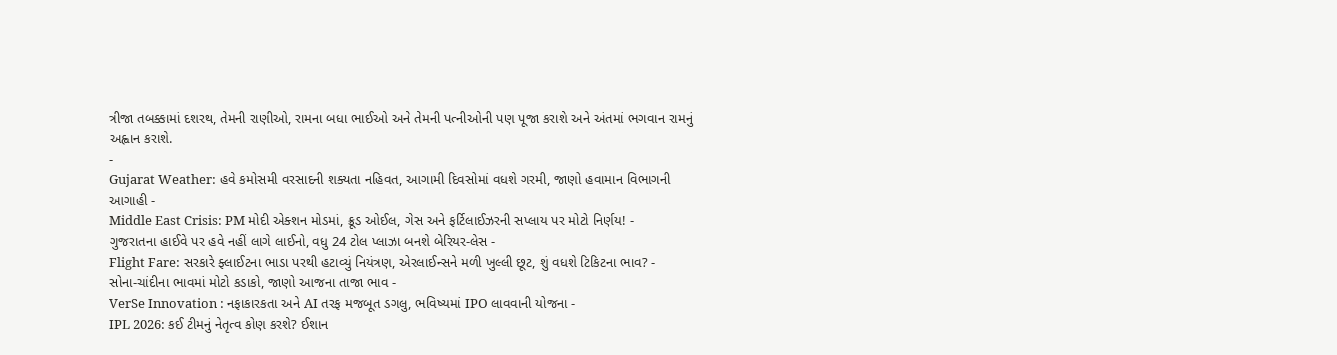ત્રીજા તબક્કામાં દશરથ, તેમની રાણીઓ, રામના બધા ભાઈઓ અને તેમની પત્નીઓની પણ પૂજા કરાશે અને અંતમાં ભગવાન રામનું અહ્વાન કરાશે.
-
Gujarat Weather: હવે કમોસમી વરસાદની શક્યતા નહિવત, આગામી દિવસોમાં વધશે ગરમી, જાણો હવામાન વિભાગની આગાહી -
Middle East Crisis: PM મોદી એક્શન મોડમાં, ક્રૂડ ઓઈલ, ગેસ અને ફર્ટિલાઈઝરની સપ્લાય પર મોટો નિર્ણય! -
ગુજરાતના હાઈવે પર હવે નહીં લાગે લાઈનો, વધુ 24 ટોલ પ્લાઝા બનશે બેરિયર-લેસ -
Flight Fare: સરકારે ફ્લાઈટના ભાડા પરથી હટાવ્યું નિયંત્રણ, એરલાઈન્સને મળી ખુલ્લી છૂટ, શું વધશે ટિકિટના ભાવ? -
સોના-ચાંદીના ભાવમાં મોટો કડાકો, જાણો આજના તાજા ભાવ -
VerSe Innovation : નફાકારકતા અને AI તરફ મજબૂત ડગલુ, ભવિષ્યમાં IPO લાવવાની યોજના -
IPL 2026: કઈ ટીમનું નેતૃત્વ કોણ કરશે? ઈશાન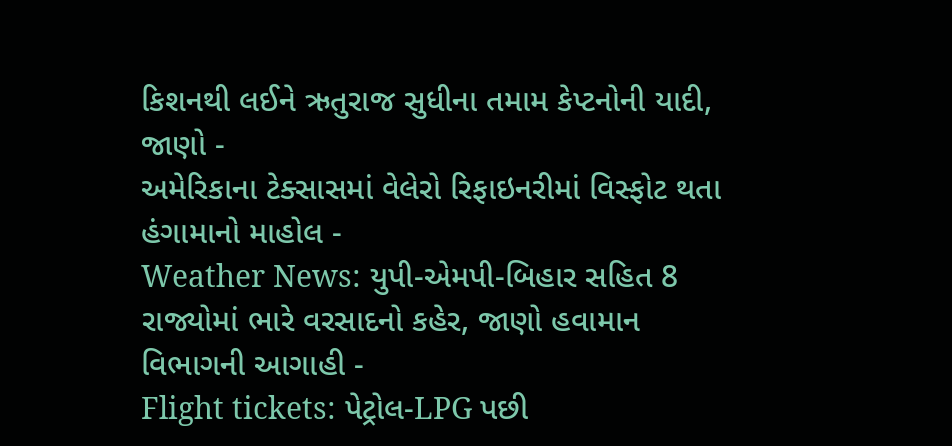કિશનથી લઈને ઋતુરાજ સુધીના તમામ કેપ્ટનોની યાદી, જાણો -
અમેરિકાના ટેક્સાસમાં વેલેરો રિફાઇનરીમાં વિસ્ફોટ થતા હંગામાનો માહોલ -
Weather News: યુપી-એમપી-બિહાર સહિત 8 રાજ્યોમાં ભારે વરસાદનો કહેર, જાણો હવામાન વિભાગની આગાહી -
Flight tickets: પેટ્રોલ-LPG પછી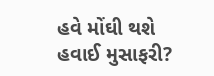હવે મોંઘી થશે હવાઈ મુસાફરી?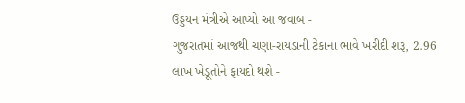ઉડ્ડયન મંત્રીએ આપ્યો આ જવાબ -
ગુજરાતમાં આજથી ચણા-રાયડાની ટેકાના ભાવે ખરીદી શરૂ, 2.96 લાખ ખેડૂતોને ફાયદો થશે -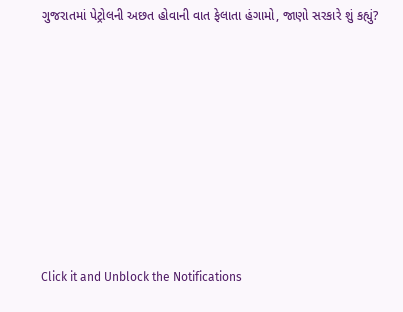ગુજરાતમાં પેટ્રોલની અછત હોવાની વાત ફેલાતા હંગામો, જાણો સરકારે શું કહ્યું?










Click it and Unblock the Notifications